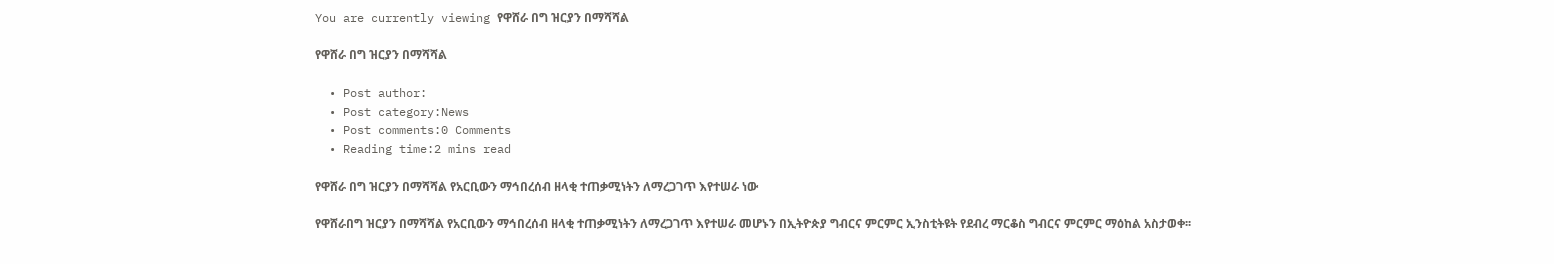You are currently viewing የዋሸራ በግ ዝርያን በማሻሻል

የዋሸራ በግ ዝርያን በማሻሻል

  • Post author:
  • Post category:News
  • Post comments:0 Comments
  • Reading time:2 mins read

የዋሸራ በግ ዝርያን በማሻሻል የአርቢውን ማኅበረሰብ ዘላቂ ተጠቃሚነትን ለማረጋገጥ እየተሠራ ነው

የዋሸራበግ ዝርያን በማሻሻል የአርቢውን ማኅበረሰብ ዘላቂ ተጠቃሚነትን ለማረጋገጥ እየተሠራ መሆኑን በኢትዮጵያ ግብርና ምርምር ኢንስቲትዩት የደብረ ማርቆስ ግብርና ምርምር ማዕከል አስታወቀ፡፡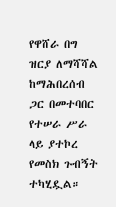የዋሸራ በግ ዝርያ ለማሻሻል ከማሕበረሰብ ጋር በመተባበር የተሠራ ሥራ ላይ ያተኮረ የመስክ ጉብኝት ተካሂዷል።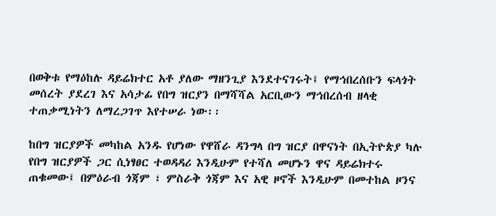በወቅቱ የማዕከሉ ዳይሬክተር አቶ ያለው ማዘንጊያ እንደተናገሩት፤ የማኅበረሰቡን ፍላጎት መሰረት ያደረገ እና አሳታፊ የበግ ዝርያን በማሻሻል አርቢውን ማኅበረሰብ ዘላቂ ተጠቃሚነትን ለማረጋገጥ እየተሠራ ነው፡፡

ከበግ ዝርያዎች መካከል አንዱ የሆነው የዋሸራ ዳንግላ በግ ዝርያ በዋናነት በኢትዮጵያ ካሉ የበግ ዝርያዎች ጋር ሲነፃፀር ተወዳዳሪ እንዲሁም የተሻለ መሆኑን ዋና ዳይሬክተሩ ጠቁመው፤ በምዕራብ ጎጃም ፣ ምስራቅ ጎጃም እና አዊ ዞኖች እንዲሁም በመተከል ዞንና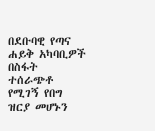በደቡባዊ የጣና ሐይቅ አካባቢዎች በስፋት ተሰራጭቶ የሚገኝ የበግ ዝርያ መሆኑን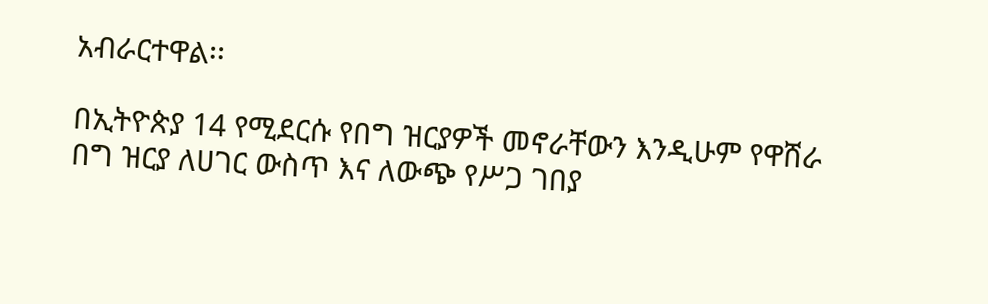አብራርተዋል፡፡

በኢትዮጵያ 14 የሚደርሱ የበግ ዝርያዎች መኖራቸውን እንዲሁም የዋሸራ በግ ዝርያ ለሀገር ውስጥ እና ለውጭ የሥጋ ገበያ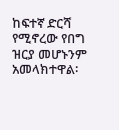ከፍተኛ ድርሻ የሚኖረው የበግ ዝርያ መሆኑንም አመላክተዋል፡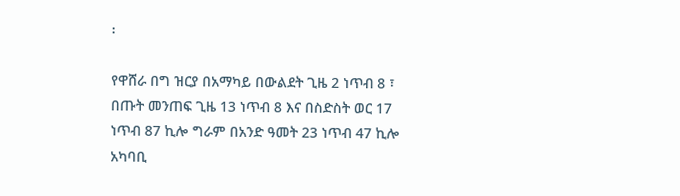፡

የዋሸራ በግ ዝርያ በአማካይ በውልደት ጊዜ 2 ነጥብ 8 ፣ በጡት መንጠፍ ጊዜ 13 ነጥብ 8 እና በስድስት ወር 17 ነጥብ 87 ኪሎ ግራም በአንድ ዓመት 23 ነጥብ 47 ኪሎ አካባቢ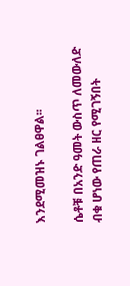እንደሚመዝኑ ገልፀዋል፡፡

ሴቶቹ በአንድ ዓመት ውስጥ ለመውለድ ብቁ ሆነው የጠራ ዘር የሚገኝበት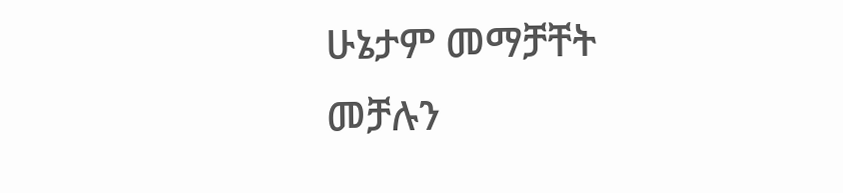ሁኔታም መማቻቸት መቻሉን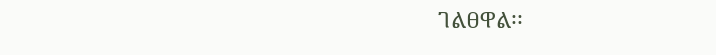ገልፀዋል፡፡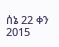ሰኔ 22 ቀን 2015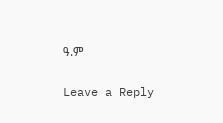ዓ.ም

Leave a Reply